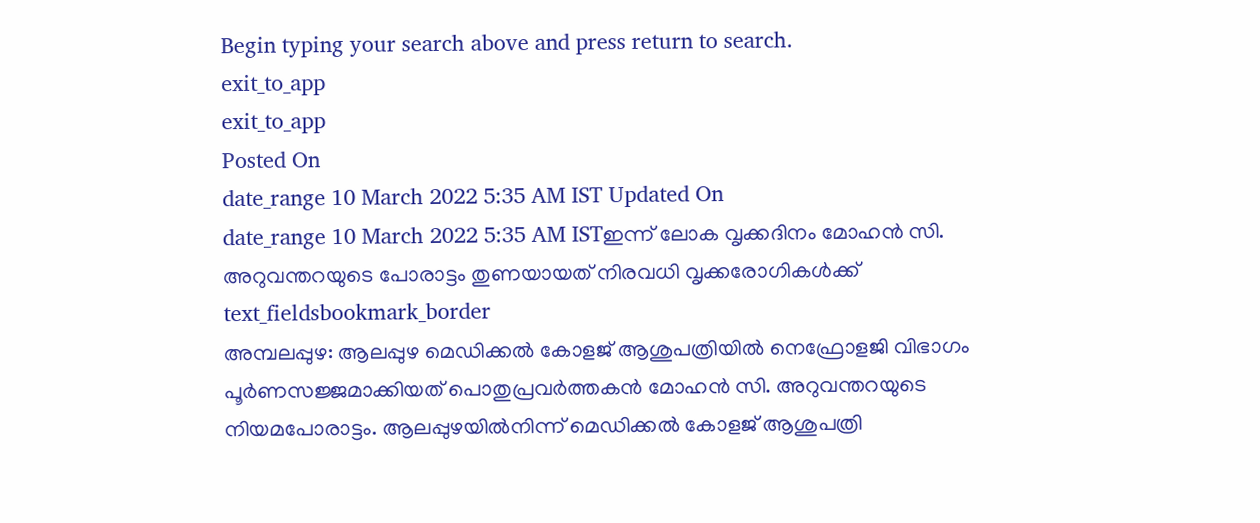Begin typing your search above and press return to search.
exit_to_app
exit_to_app
Posted On
date_range 10 March 2022 5:35 AM IST Updated On
date_range 10 March 2022 5:35 AM ISTഇന്ന് ലോക വൃക്കദിനം മോഹൻ സി. അറുവന്തറയുടെ പോരാട്ടം തുണയായത് നിരവധി വൃക്കരോഗികൾക്ക്
text_fieldsbookmark_border
അമ്പലപ്പുഴ: ആലപ്പുഴ മെഡിക്കൽ കോളജ് ആശുപത്രിയിൽ നെഫ്രോളജി വിഭാഗം പൂർണസജ്ജമാക്കിയത് പൊതുപ്രവർത്തകൻ മോഹൻ സി. അറുവന്തറയുടെ നിയമപോരാട്ടം. ആലപ്പുഴയിൽനിന്ന് മെഡിക്കൽ കോളജ് ആശുപത്രി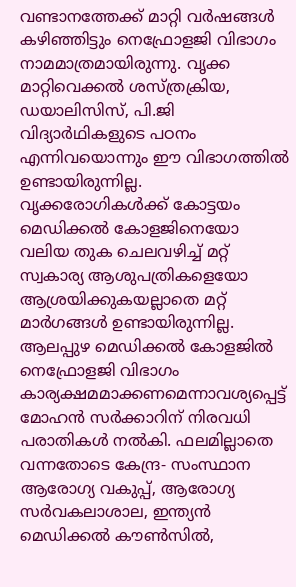വണ്ടാനത്തേക്ക് മാറ്റി വർഷങ്ങൾ കഴിഞ്ഞിട്ടും നെഫ്രോളജി വിഭാഗം നാമമാത്രമായിരുന്നു. വൃക്ക മാറ്റിവെക്കൽ ശസ്ത്രക്രിയ, ഡയാലിസിസ്, പി.ജി വിദ്യാർഥികളുടെ പഠനം എന്നിവയൊന്നും ഈ വിഭാഗത്തിൽ ഉണ്ടായിരുന്നില്ല. വൃക്കരോഗികൾക്ക് കോട്ടയം മെഡിക്കൽ കോളജിനെയോ വലിയ തുക ചെലവഴിച്ച് മറ്റ് സ്വകാര്യ ആശുപത്രികളെയോ ആശ്രയിക്കുകയല്ലാതെ മറ്റ് മാർഗങ്ങൾ ഉണ്ടായിരുന്നില്ല. ആലപ്പുഴ മെഡിക്കൽ കോളജിൽ നെഫ്രോളജി വിഭാഗം കാര്യക്ഷമമാക്കണമെന്നാവശ്യപ്പെട്ട് മോഹൻ സർക്കാറിന് നിരവധി പരാതികൾ നൽകി. ഫലമില്ലാതെ വന്നതോടെ കേന്ദ്ര- സംസ്ഥാന ആരോഗ്യ വകുപ്പ്, ആരോഗ്യ സർവകലാശാല, ഇന്ത്യൻ മെഡിക്കൽ കൗൺസിൽ,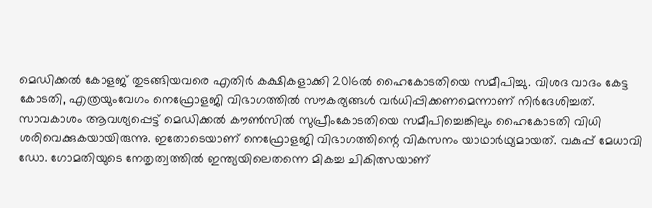മെഡിക്കൽ കോളജ് തുടങ്ങിയവരെ എതിർ കക്ഷികളാക്കി 2016ൽ ഹൈകോടതിയെ സമീപിച്ചു. വിശദ വാദം കേട്ട കോടതി, എത്രയുംവേഗം നെഫ്രോളജി വിഭാഗത്തിൽ സൗകര്യങ്ങൾ വർധിപ്പിക്കണമെന്നാണ് നിർദേശിച്ചത്. സാവകാശം ആവശ്യപ്പെട്ട് മെഡിക്കൽ കൗൺസിൽ സുപ്രീംകോടതിയെ സമീപിച്ചെങ്കിലും ഹൈകോടതി വിധി ശരിവെക്കുകയായിരുന്നു. ഇതോടെയാണ് നെഫ്രോളജി വിഭാഗത്തിന്റെ വികസനം യാഥാർഥ്യമായത്. വകുപ്പ് മേധാവി ഡോ. ഗോമതിയുടെ നേതൃത്വത്തിൽ ഇന്ത്യയിലെതന്നെ മികച്ച ചികിത്സയാണ്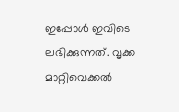ഇപ്പോൾ ഇവിടെ ലഭിക്കുന്നത്. വൃക്ക മാറ്റിവെക്കൽ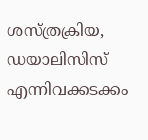ശസ്ത്രക്രിയ, ഡയാലിസിസ് എന്നിവക്കടക്കം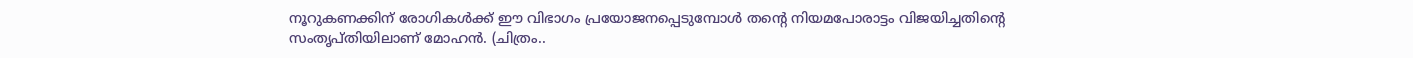നൂറുകണക്കിന് രോഗികൾക്ക് ഈ വിഭാഗം പ്രയോജനപ്പെടുമ്പോൾ തന്റെ നിയമപോരാട്ടം വിജയിച്ചതിന്റെ സംതൃപ്തിയിലാണ് മോഹൻ. (ചിത്രം..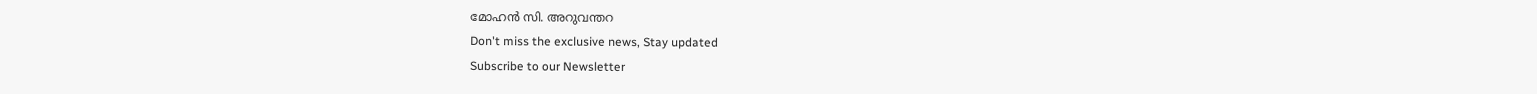മോഹൻ സി. അറുവന്തറ
Don't miss the exclusive news, Stay updated
Subscribe to our Newsletter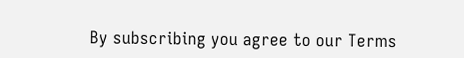By subscribing you agree to our Terms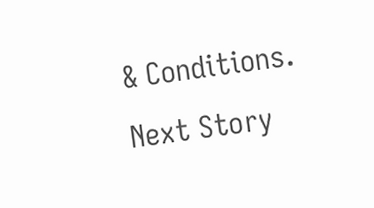& Conditions.
Next Story